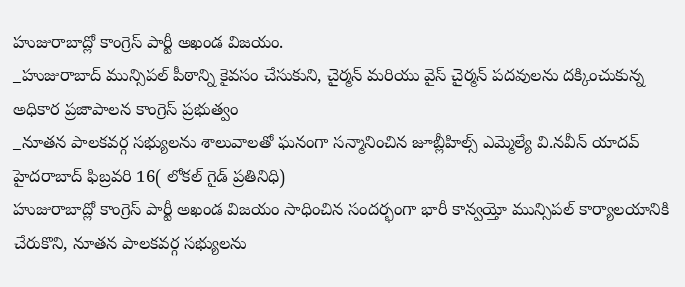హుజురాబాద్లో కాంగ్రెస్ పార్టీ అఖండ విజయం.
_హుజురాబాద్ మున్సిపల్ పీఠాన్ని కైవసం చేసుకుని, చైర్మన్ మరియు వైస్ చైర్మన్ పదవులను దక్కించుకున్న అధికార ప్రజాపాలన కాంగ్రెస్ ప్రభుత్వం
_నూతన పాలకవర్గ సభ్యులను శాలువాలతో ఘనంగా సన్మానించిన జూబ్లీహిల్స్ ఎమ్మెల్యే వి.నవీన్ యాదవ్
హైదరాబాద్ ఫిబ్రవరి 16( లోకల్ గైడ్ ప్రతినిధి)
హుజురాబాద్లో కాంగ్రెస్ పార్టీ అఖండ విజయం సాధించిన సందర్భంగా భారీ కాన్వయ్తో మున్సిపల్ కార్యాలయానికి చేరుకొని, నూతన పాలకవర్గ సభ్యులను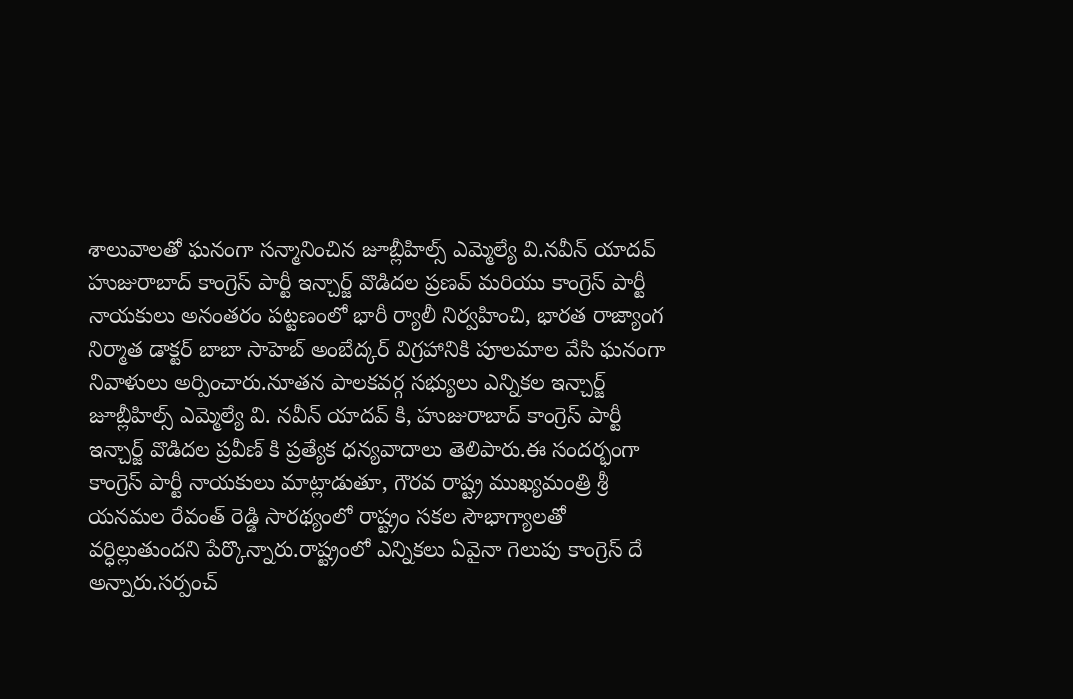శాలువాలతో ఘనంగా సన్మానించిన జూబ్లీహిల్స్ ఎమ్మెల్యే వి.నవీన్ యాదవ్ హుజురాబాద్ కాంగ్రెస్ పార్టీ ఇన్చార్జ్ వొడిదల ప్రణవ్ మరియు కాంగ్రెస్ పార్టీ నాయకులు అనంతరం పట్టణంలో భారీ ర్యాలీ నిర్వహించి, భారత రాజ్యాంగ నిర్మాత డాక్టర్ బాబా సాహెబ్ అంబేద్కర్ విగ్రహానికి పూలమాల వేసి ఘనంగా నివాళులు అర్పించారు.నూతన పాలకవర్గ సభ్యులు ఎన్నికల ఇన్చార్జ్ జూబ్లీహిల్స్ ఎమ్మెల్యే వి. నవీన్ యాదవ్ కి, హుజురాబాద్ కాంగ్రెస్ పార్టీ ఇన్చార్జ్ వొడిదల ప్రవీణ్ కి ప్రత్యేక ధన్యవాదాలు తెలిపారు.ఈ సందర్భంగా కాంగ్రెస్ పార్టీ నాయకులు మాట్లాడుతూ, గౌరవ రాష్ట్ర ముఖ్యమంత్రి శ్రీ యనమల రేవంత్ రెడ్డి సారథ్యంలో రాష్ట్రం సకల సౌభాగ్యాలతో వర్ధిల్లుతుందని పేర్కొన్నారు.రాష్ట్రంలో ఎన్నికలు ఏవైనా గెలుపు కాంగ్రెస్ దే అన్నారు.సర్పంచ్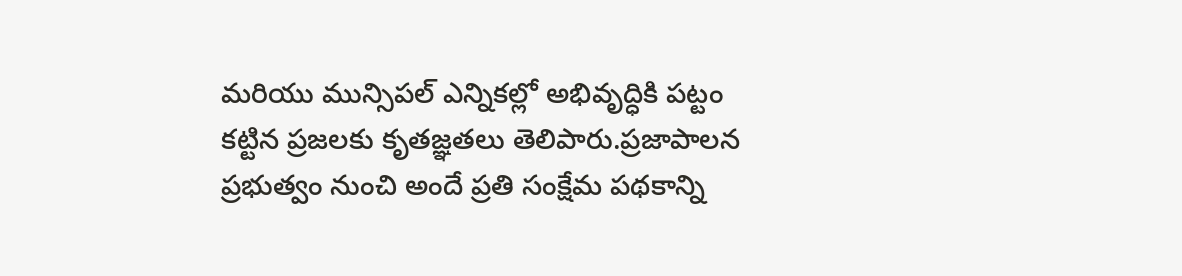మరియు మున్సిపల్ ఎన్నికల్లో అభివృద్ధికి పట్టం కట్టిన ప్రజలకు కృతజ్ఞతలు తెలిపారు.ప్రజాపాలన ప్రభుత్వం నుంచి అందే ప్రతి సంక్షేమ పథకాన్ని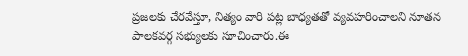ప్రజలకు చేరవేస్తూ, నిత్యం వారి పట్ల బాధ్యతతో వ్యవహరించాలని నూతన పాలకవర్గ సభ్యులకు సూచించారు.ఈ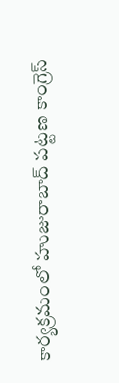కార్యక్రమంలో హుజురాబాద్ పట్టణ కాంగ్రెస్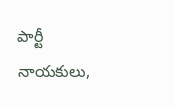పార్టీ నాయకులు,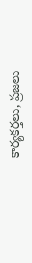కార్యకర్తలు, ప్రజలు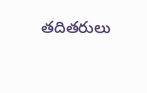తదితరులు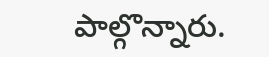పాల్గొన్నారు.